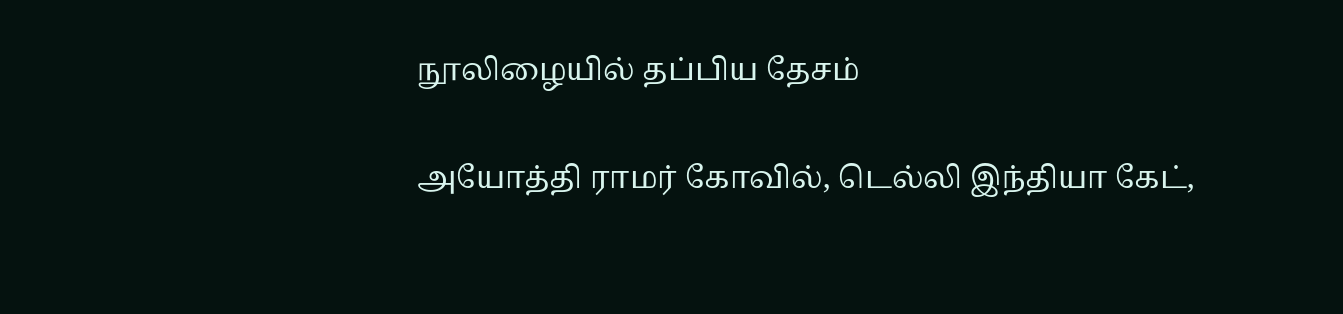நூலிழையில் தப்பிய தேசம்

அயோத்தி ராமர் கோவில், டெல்லி இந்தியா கேட்,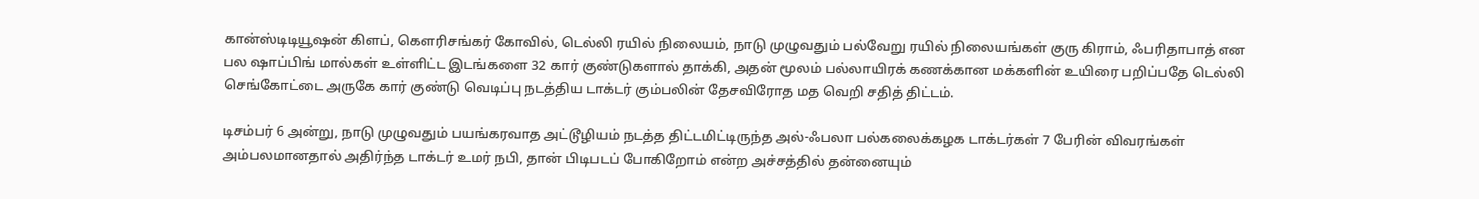கான்ஸ்டிடியூஷன் கிளப், கௌரிசங்கர் கோவில், டெல்லி ரயில் நிலையம், நாடு முழுவதும் பல்வேறு ரயில் நிலையங்கள் குரு கிராம், ஃபரிதாபாத் என பல ஷாப்பிங் மால்கள் உள்ளிட்ட இடங்களை 32 கார் குண்டுகளால் தாக்கி, அதன் மூலம் பல்லாயிரக் கணக்கான மக்களின் உயிரை பறிப்பதே டெல்லி செங்கோட்டை அருகே கார் குண்டு வெடிப்பு நடத்திய டாக்டர் கும்பலின் தேசவிரோத மத வெறி சதித் திட்டம்.

டிசம்பர் 6 அன்று, நாடு முழுவதும் பயங்கரவாத அட்டூழியம் நடத்த திட்டமிட்டிருந்த அல்-ஃபலா பல்கலைக்கழக டாக்டர்கள் 7 பேரின் விவரங்கள் அம்பலமானதால் அதிர்ந்த டாக்டர் உமர் நபி, தான் பிடிபடப் போகிறோம் என்ற அச்சத்தில் தன்னையும்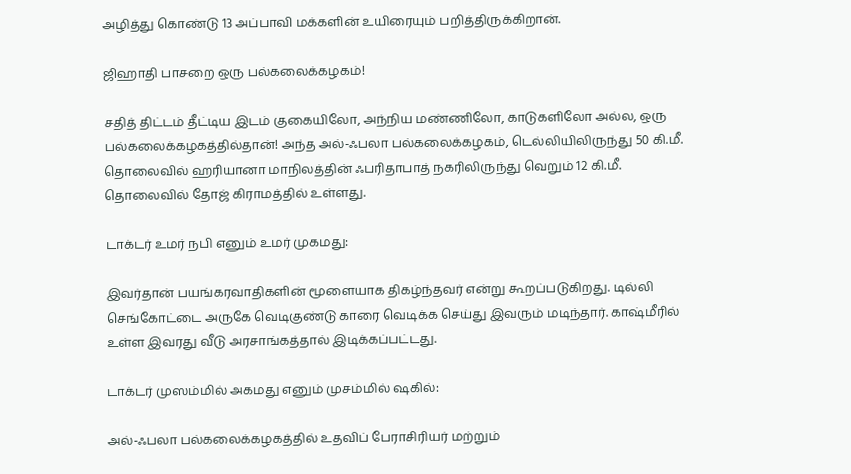அழித்து கொண்டு 13 அப்பாவி மக்களின் உயிரையும் பறித்திருக்கிறான்.

ஜிஹாதி பாசறை ஒரு பல்கலைக்கழகம்!

சதித் திட்டம் தீட்டிய இடம் குகையிலோ, அந்நிய மண்ணிலோ, காடுகளிலோ அல்ல, ஒரு பல்கலைக்கழகத்தில்தான்! அந்த அல்-ஃபலா பல்கலைக்கழகம், டெல்லியிலிருந்து 50 கி.மீ. தொலைவில் ஹரியானா மாநிலத்தின் ஃபரிதாபாத் நகரிலிருந்து வெறும் 12 கி.மீ. தொலைவில் தோஜ் கிராமத்தில் உள்ளது.

டாக்டர் உமர் நபி எனும் உமர் முகமது:

இவர்தான் பயங்கரவாதிகளின் மூளையாக திகழ்ந்தவர் என்று கூறப்படுகிறது. டில்லி செங்கோட்டை அருகே வெடிகுண்டு காரை வெடிக்க செய்து இவரும் மடிந்தார். காஷ்மீரில் உள்ள இவரது வீடு அரசாங்கத்தால் இடிக்கப்பட்டது.

டாக்டர் முஸம்மில் அகமது எனும் முசம்மில் ஷகில்:

அல்-ஃபலா பல்கலைக்கழகத்தில் உதவிப் பேராசிரியர் மற்றும்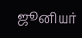ஜூனியர்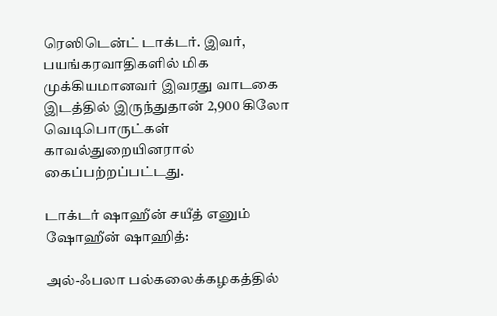ரெஸிடென்ட் டாக்டர். இவர், பயங்கரவாதிகளில் மிக முக்கியமானவர் இவரது வாடகை இடத்தில் இருந்துதான் 2,900 கிலோ வெடிபொருட்கள் காவல்துறையினரால் கைப்பற்றப்பட்டது.

டாக்டர் ஷாஹீன் சயீத் எனும் ஷோஹீன் ஷாஹித்:

அல்-ஃபலா பல்கலைக்கழகத்தில்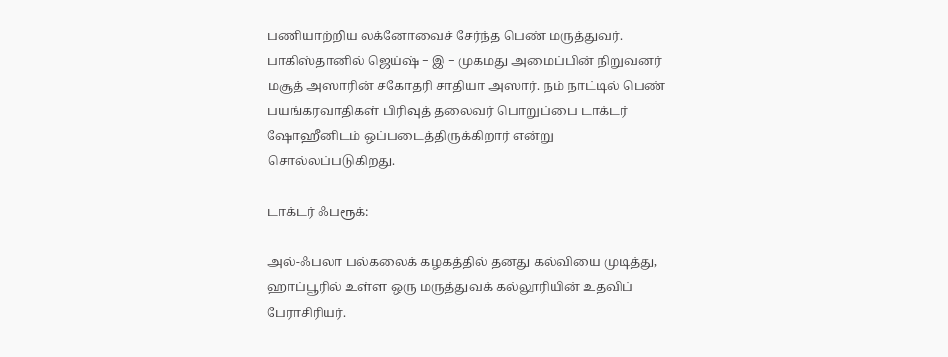பணியாற்றிய லக்னோவைச் சேர்ந்த பெண் மருத்துவர். பாகிஸ்தானில் ஜெய்ஷ் − இ − முகமது அமைப்பின் நிறுவனர் மசூத் அஸாரின் சகோதரி சாதியா அஸார். நம் நாட்டில் பெண் பயங்கரவாதிகள் பிரிவுத் தலைவர் பொறுப்பை டாக்டர் ஷோஹீனிடம் ஒப்படைத்திருக்கிறார் என்று சொல்லப்படுகிறது.

டாக்டர் ஃபரூக்:

அல்-ஃபலா பல்கலைக் கழகத்தில் தனது கல்வியை முடித்து, ஹாப்பூரில் உள்ள ஒரு மருத்துவக் கல்லூரியின் உதவிப் பேராசிரியர்.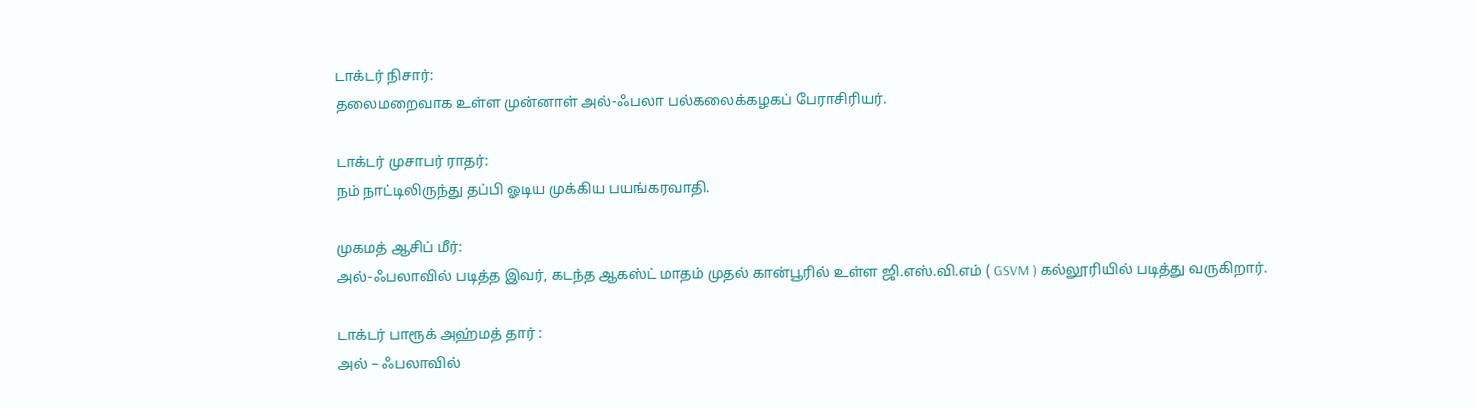டாக்டர் நிசார்:
தலைமறைவாக உள்ள முன்னாள் அல்-ஃபலா பல்கலைக்கழகப் பேராசிரியர்.

டாக்டர் முசாபர் ராதர்:
நம் நாட்டிலிருந்து தப்பி ஓடிய முக்கிய பயங்கரவாதி.

முகமத் ஆசிப் மீர்:
அல்-ஃபலாவில் படித்த இவர், கடந்த ஆகஸ்ட் மாதம் முதல் கான்பூரில் உள்ள ஜி.எஸ்.வி.எம் ( GSVM ) கல்லூரியில் படித்து வருகிறார்.

டாக்டர் பாரூக் அஹ்மத் தார் :
அல் – ஃபலாவில்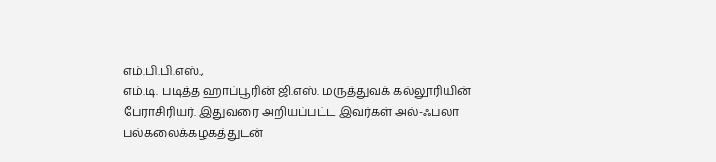எம்.பி.பி.எஸ்.,
எம்.டி. படித்த ஹாப்பூரின் ஜி.எஸ். மருத்துவக் கல்லூரியின் பேராசிரியர். இதுவரை அறியப்பட்ட இவர்கள் அல்-ஃபலா பல்கலைக்கழகத்துடன்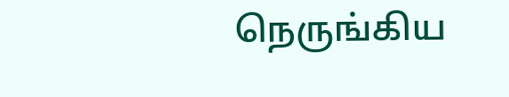நெருங்கிய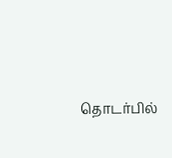தொடர்பில்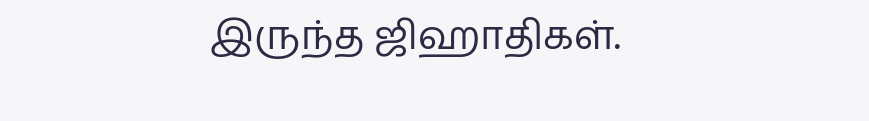இருந்த ஜிஹாதிகள்.